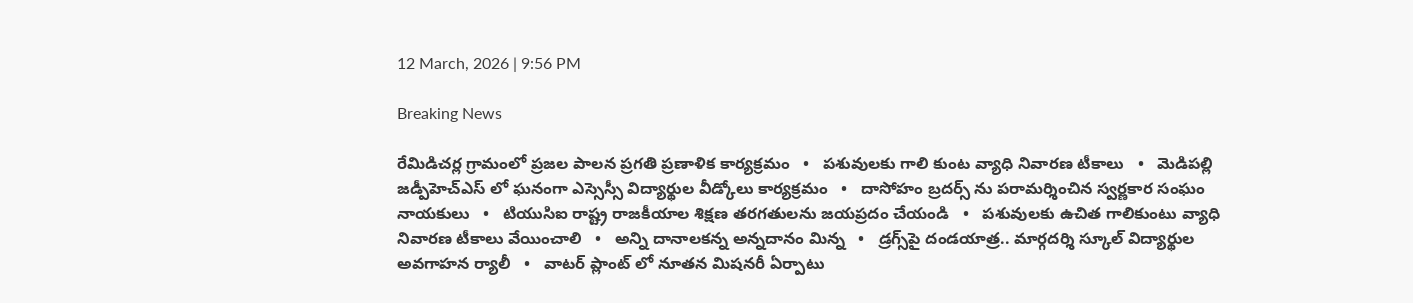12 March, 2026 | 9:56 PM

Breaking News

రేమిడిచర్ల గ్రామంలో ప్రజల పాలన ప్రగతి ప్రణాళిక కార్యక్రమం   •   పశువులకు గాలి కుంట వ్యాధి నివారణ టీకాలు   •   మెడిపల్లి జడ్పీహెచ్ఎస్ లో ఘనంగా ఎస్సెస్సీ విద్యార్థుల వీడ్కోలు కార్యక్రమం   •   దాసోహం బ్రదర్స్ ను పరామర్శించిన స్వర్ణకార సంఘం నాయకులు   •   టియుసిఐ రాష్ట్ర రాజకీయాల శిక్షణ తరగతులను జయప్రదం చేయండి   •   పశువులకు ఉచిత గాలికుంటు వ్యాధి నివారణ టీకాలు వేయించాలి   •   అన్ని దానాలకన్న అన్నదానం మిన్న   •   డ్రగ్స్‌పై దండయాత్ర.. మార్గదర్శి స్కూల్ విద్యార్థుల అవగాహన ర్యాలీ   •   వాటర్ ప్లాంట్ లో నూతన మిషనరీ ఏర్పాటు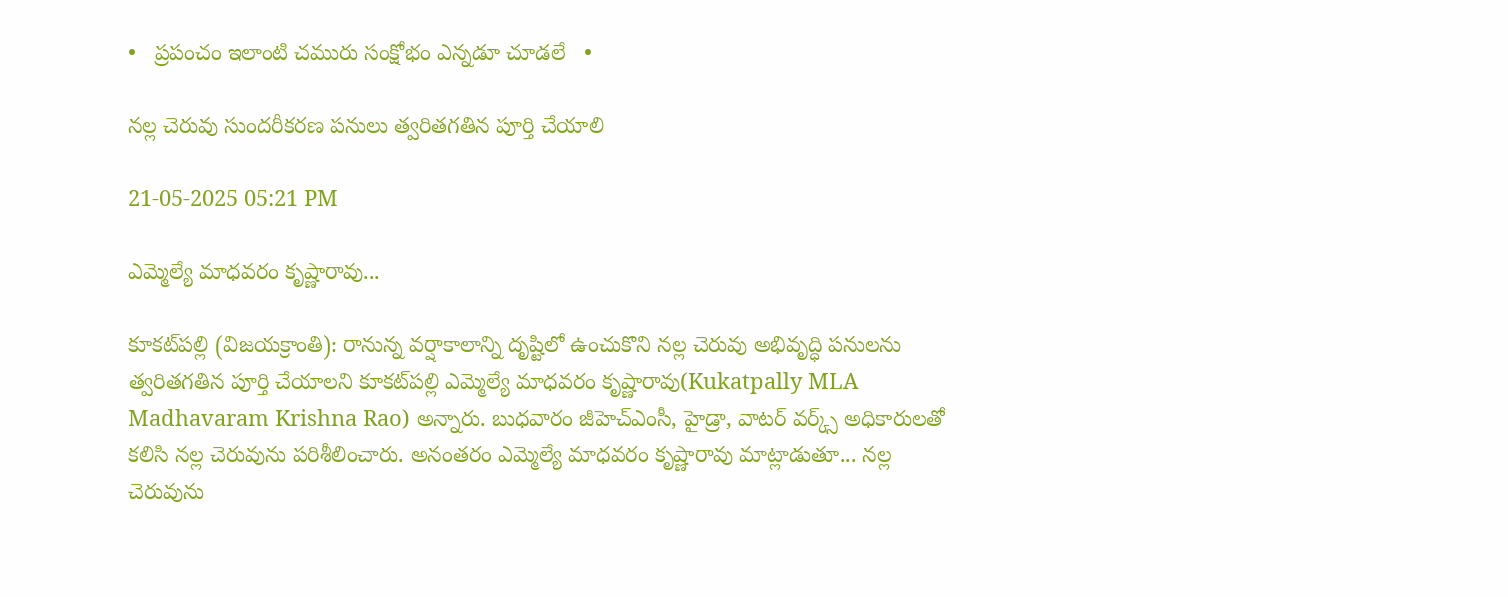•   ప్రపంచం ఇలాంటి చమురు సంక్షోభం ఎన్నడూ చూడలే   •

నల్ల చెరువు సుందరీకరణ పనులు త్వరితగతిన పూర్తి చేయాలి

21-05-2025 05:21 PM

ఎమ్మెల్యే మాధవరం కృష్ణారావు...

కూకట్‌పల్లి (విజయక్రాంతి): రానున్న వర్షాకాలాన్ని దృష్టిలో ఉంచుకొని నల్ల చెరువు అభివృద్ధి పనులను త్వరితగతిన పూర్తి చేయాలని కూకట్‌పల్లి ఎమ్మెల్యే మాధవరం కృష్ణారావు(Kukatpally MLA Madhavaram Krishna Rao) అన్నారు. బుధవారం జీహెచ్ఎంసీ, హైడ్రా, వాటర్ వర్క్స్ అధికారులతో కలిసి నల్ల చెరువును పరిశీలించారు. అనంతరం ఎమ్మెల్యే మాధవరం కృష్ణారావు మాట్లాడుతూ... నల్ల చెరువును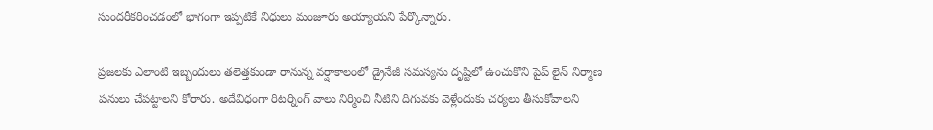సుందరీకరించడంలో భాగంగా ఇప్పటికే నిధులు మంజూరు అయ్యాయని పేర్కొన్నారు.

ప్రజలకు ఎలాంటి ఇబ్బందులు తలెత్తకుండా రానున్న వర్షాకాలంలో డ్రైనేజీ సమస్యను దృష్టిలో ఉంచుకొని పైప్ లైన్ నిర్మాణ పనులు చేపట్టాలని కోరారు. అదేవిధంగా రిటర్నింగ్ వాలు నిర్మించి నీటిని దిగువకు వెళ్లేందుకు చర్యలు తీసుకోవాలని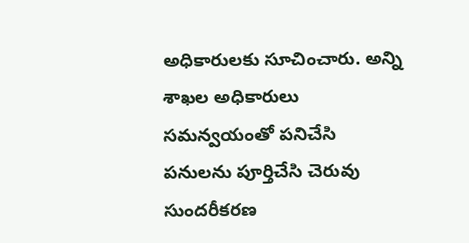అధికారులకు సూచించారు. అన్ని శాఖల అధికారులు సమన్వయంతో పనిచేసి పనులను పూర్తిచేసి చెరువు సుందరీకరణ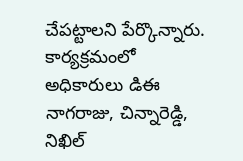చేపట్టాలని పేర్కొన్నారు. కార్యక్రమంలో అధికారులు డిఈ నాగరాజు, చిన్నారెడ్డి, నిఖిల్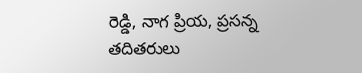రెడ్డి, నాగ ప్రియ, ప్రసన్న తదితరులు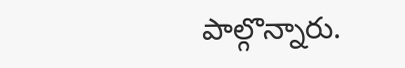పాల్గొన్నారు.